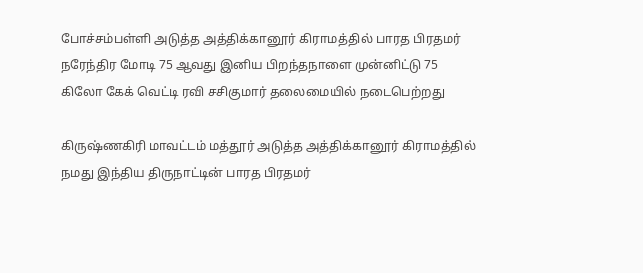போச்சம்பள்ளி அடுத்த அத்திக்கானூர் கிராமத்தில் பாரத பிரதமர் நரேந்திர மோடி 75 ஆவது இனிய பிறந்தநாளை முன்னிட்டு 75 கிலோ கேக் வெட்டி ரவி சசிகுமார் தலைமையில் நடைபெற்றது

கிருஷ்ணகிரி மாவட்டம் மத்தூர் அடுத்த அத்திக்கானூர் கிராமத்தில் நமது இந்திய திருநாட்டின் பாரத பிரதமர்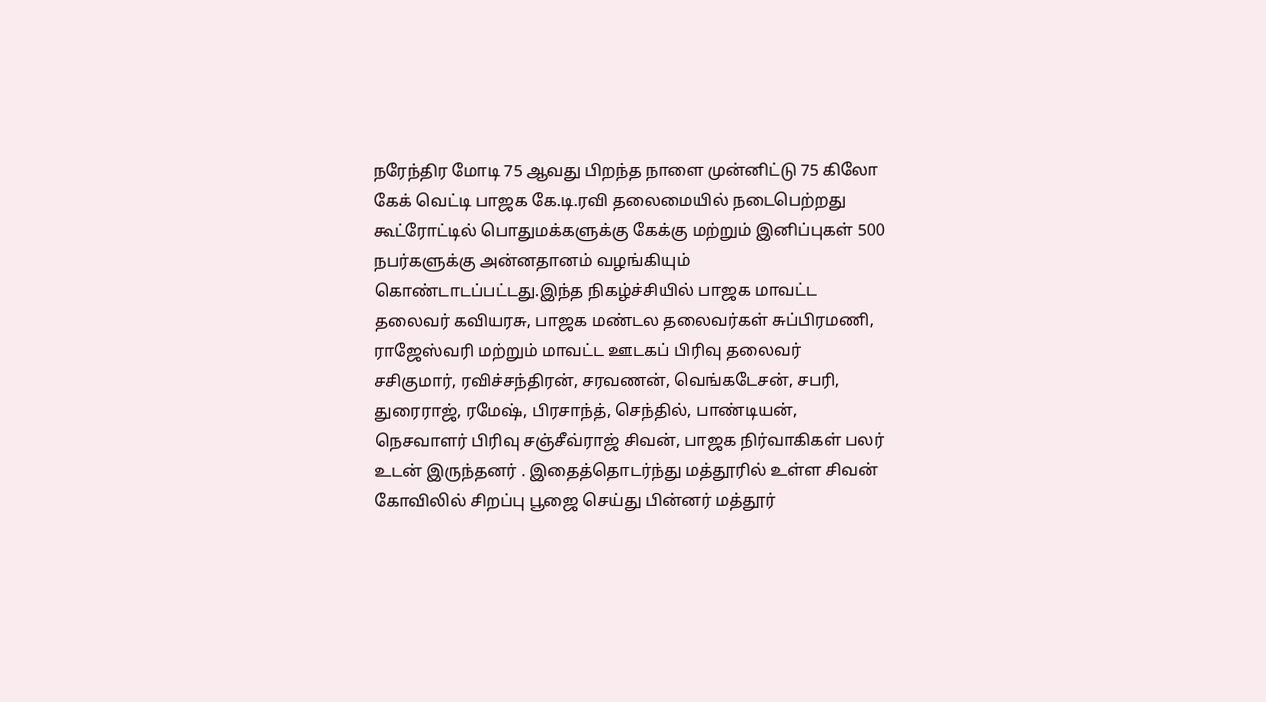நரேந்திர மோடி 75 ஆவது பிறந்த நாளை முன்னிட்டு 75 கிலோ கேக் வெட்டி பாஜக கே.டி.ரவி தலைமையில் நடைபெற்றது
கூட்ரோட்டில் பொதுமக்களுக்கு கேக்கு மற்றும் இனிப்புகள் 500 நபர்களுக்கு அன்னதானம் வழங்கியும் கொண்டாடப்பட்டது.இந்த நிகழ்ச்சியில் பாஜக மாவட்ட தலைவர் கவியரசு, பாஜக மண்டல தலைவர்கள் சுப்பிரமணி, ராஜேஸ்வரி மற்றும் மாவட்ட ஊடகப் பிரிவு தலைவர் சசிகுமார், ரவிச்சந்திரன், சரவணன், வெங்கடேசன், சபரி, துரைராஜ், ரமேஷ், பிரசாந்த், செந்தில், பாண்டியன், நெசவாளர் பிரிவு சஞ்சீவ்ராஜ் சிவன், பாஜக நிர்வாகிகள் பலர் உடன் இருந்தனர் . இதைத்தொடர்ந்து மத்தூரில் உள்ள சிவன் கோவிலில் சிறப்பு பூஜை செய்து பின்னர் மத்தூர்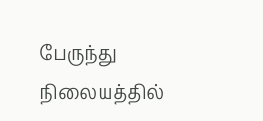பேருந்து நிலையத்தில்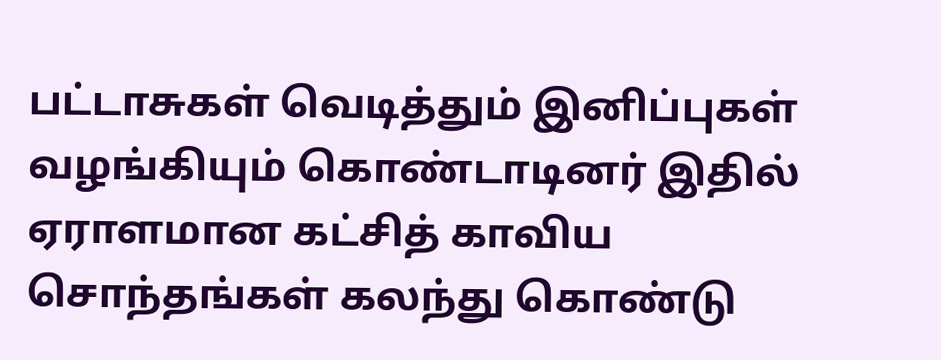பட்டாசுகள் வெடித்தும் இனிப்புகள் வழங்கியும் கொண்டாடினர் இதில் ஏராளமான கட்சித் காவிய சொந்தங்கள் கலந்து கொண்டு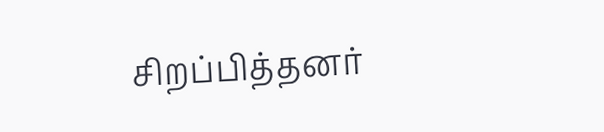சிறப்பித்தனர்